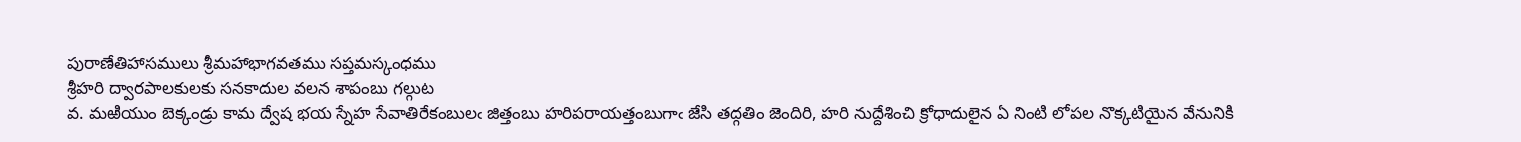పురాణేతిహాసములు శ్రీమహాభాగవతము సప్తమస్కంధము
శ్రీహరి ద్వారపాలకులకు సనకాదుల వలన శాపంబు గల్గుట
వ. మఱియుం బెక్కండ్రు కామ ద్వేష భయ స్నేహ సేవాతిరేకంబులఁ జిత్తంబు హరిపరాయత్తంబుగాఁ జేసి తద్గతిం జెందిరి, హరి నుద్దేశించి క్రోధాదులైన ఏ నింటి లోపల నొక్కటియైన వేనునికి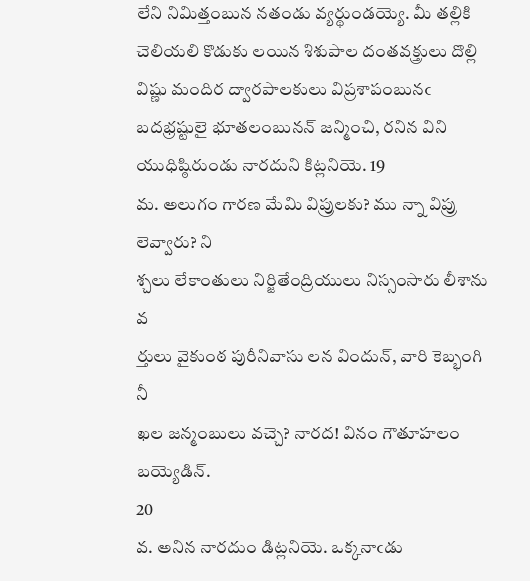లేని నిమిత్తంబున నతండు వ్యర్థుండయ్యె. మీ తల్లికి చెలియలి కొడుకు లయిన శిశుపాల దంతవక్త్రులు దొల్లి విష్ణు మందిర ద్వారపాలకులు విప్రశాపంబునఁ బదభ్రష్టులై భూతలంబునన్‌ జన్మించి, రనిన విని యుధిష్ఠిరుండు నారదుని కిట్లనియె. 19
మ. అలుగం గారణ మేమి విప్రులకు? ము న్నా విప్రు లెవ్వారు? ని
శ్చలు లేకాంతులు నిర్జితేంద్రియులు నిస్సంసారు లీశాను వ
ర్తులు వైకుంఠ పురీనివాసు లన విందున్‌, వారి కెబ్భంగి నీ
ఖల జన్మంబులు వచ్చె? నారద! వినం గౌతూహలం బయ్యెడిన్‌.
20
వ. అనిన నారదుం డిట్లనియె. ఒక్కనాఁడు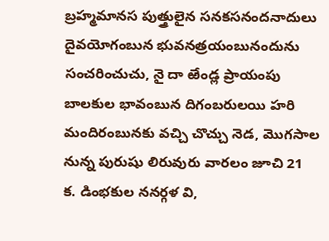బ్రహ్మమానస పుత్త్రులైన సనకసనందనాదులు దైవయోగంబున భువనత్రయంబునందును సంచరించుచు, నై దా ఱేండ్ల ప్రాయంపు బాలకుల భావంబున దిగంబరులయి హరి మందిరంబునకు వచ్చి చొచ్చు నెడ, మొగసాల నున్న పురుషు లిరువురు వారలం జూచి 21
క. డింభకుల ననర్గళ వి,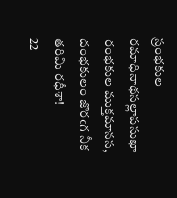స్రంభకుల రమాధినాథసల్లాపసుఖా
రంభకుల ముక్తమానస, దంభకులం జొరఁగ నీక తరిమి రధీశా!
22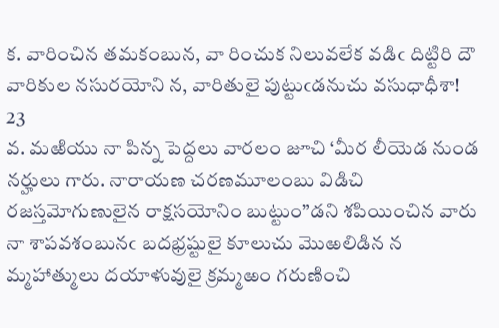క. వారించిన తమకంబున, వా రించుక నిలువలేక వడిఁ దిట్టిరి దౌ
వారికుల నసురయోని న, వారితులై పుట్టుఁడనుచు వసుధాధీశా!
23
వ. మఱియు నా పిన్న పెద్దలు వారలం జూచి ‘మీర లీయెడ నుండ నర్హులు గారు. నారాయణ చరణమూలంబు విడిచి రజస్తమోగుణులైన రాక్షసయోనిం బుట్టుం”డని శపియించిన వారు నా శాపవశంబునఁ బదభ్రష్టులై కూలుచు మొఱలిడిన న మ్మహాత్ములు దయాళువులై క్రమ్మఱం గరుణించి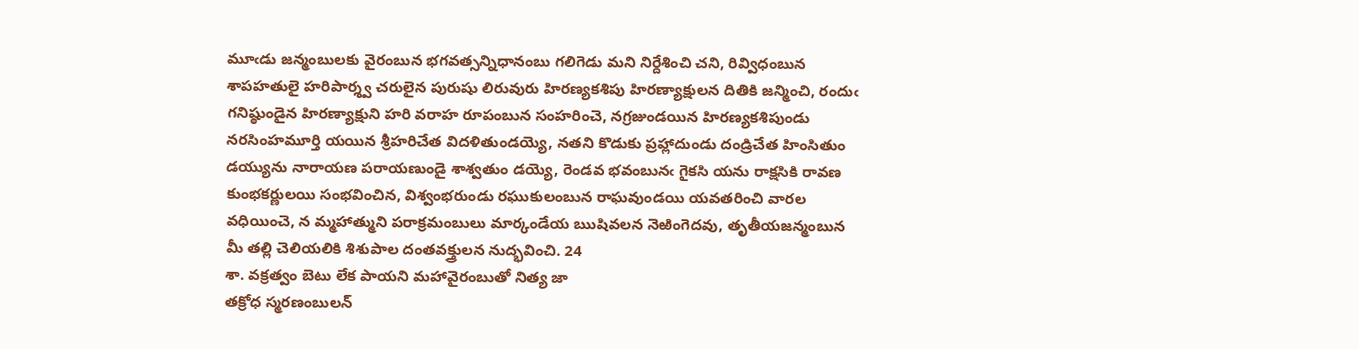మూఁడు జన్మంబులకు వైరంబున భగవత్సన్నిధానంబు గలిగెడు మని నిర్దేశించి చని, రివ్విధంబున శాపహతులై హరిపార్శ్వ చరులైన పురుషు లిరువురు హిరణ్యకశిపు హిరణ్యాక్షులన దితికి జన్మించి, రందుఁ గనిష్ఠుండైన హిరణ్యాక్షుని హరి వరాహ రూపంబున సంహరించె, నగ్రజుండయిన హిరణ్యకశిపుండు నరసింహమూర్తి యయిన శ్రీహరిచేత విదళితుండయ్యె, నతని కొడుకు ప్రహ్లాదుండు దండ్రిచేత హింసితుం డయ్యును నారాయణ పరాయణుండై శాశ్వతుం డయ్యె, రెండవ భవంబునఁ గైకసి యను రాక్షసికి రావణ కుంభకర్ణులయి సంభవించిన, విశ్వంభరుండు రఘుకులంబున రాఘవుండయి యవతరించి వారల వధియించె, న మ్మహాత్ముని పరాక్రమంబులు మార్కండేయ ఋషివలన నెఱింగెదవు, తృతీయజన్మంబున మీ తల్లి చెలియలికి శిశుపాల దంతవక్త్రులన నుద్భవించి. 24
శా. వక్రత్వం బెటు లేక పాయని మహావైరంబుతో నిత్య జా
తక్రోధ స్మరణంబులన్‌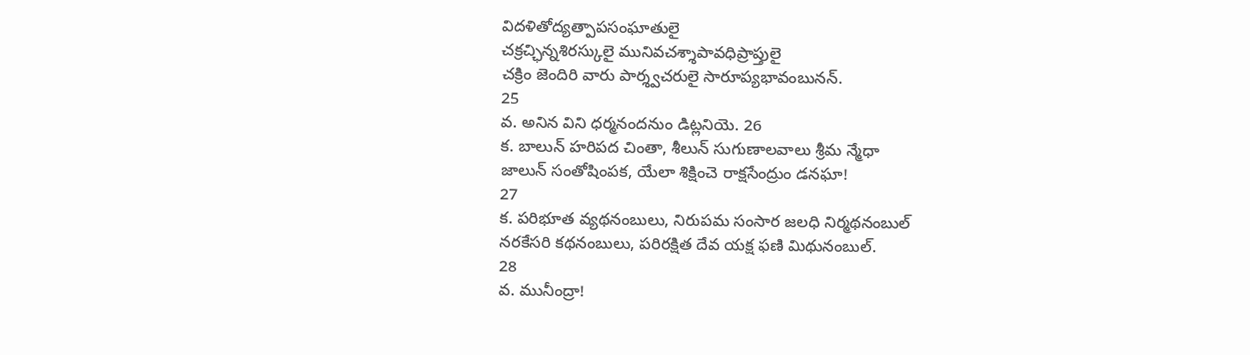విదళితోద్యత్పాపసంఘాతులై
చక్రచ్ఛిన్నశిరస్కులై మునివచశ్శాపావధిప్రాప్తులై
చక్రిం జెందిరి వారు పార్శ్వచరులై సారూప్యభావంబునన్‌.
25
వ. అనిన విని ధర్మనందనుం డిట్లనియె. 26
క. బాలున్‌ హరిపద చింతా, శీలున్‌ సుగుణాలవాలు శ్రీమ న్మేధా
జాలున్‌ సంతోషింపక, యేలా శిక్షించె రాక్షసేంద్రుం డనఘా!
27
క. పరిభూత వ్యథనంబులు, నిరుపమ సంసార జలధి నిర్మథనంబుల్‌
నరకేసరి కథనంబులు, పరిరక్షిత దేవ యక్ష ఫణి మిథునంబుల్‌.
28
వ. మునీంద్రా!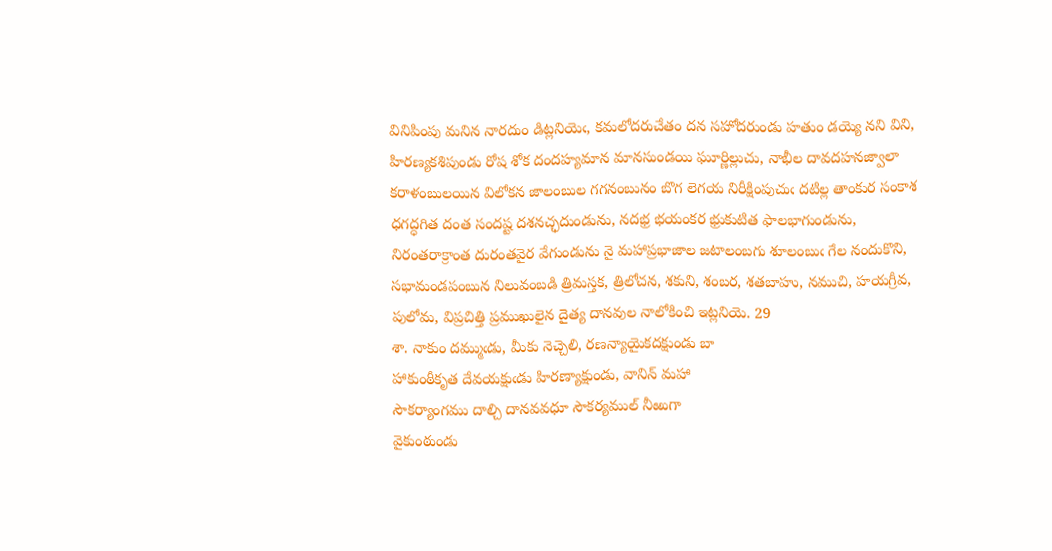వినిపింపు మనిన నారదుం డిట్లనియెఁ, కమలోదరుచేతం దన సహోదరుండు హతుం డయ్యె నని విని, హిరణ్యకశిపుండు రోష శోక దందహ్యమాన మానసుండయి ఘూర్ణిల్లుచు, నాభీల దావదహనజ్వాలా కరాళంబులయిన విలోకన జాలంబుల గగనంబునం బొగ లెగయ నిరీక్షింపుచుఁ దటిల్ల తాంకుర సంకాశ ధగద్ధగిత దంత సందష్ట దశనచ్ఛదుండును, నదభ్ర భయంకర భ్రుకుటిత ఫాలభాగుండును, నిరంతరాక్రాంత దురంతవైర వేగుండును నై మహాప్రభాజాల జటాలంబగు శూలంబుఁ గేల నందుకొని, సభామండపంబున నిలువంబడి త్రిమస్తక, త్రిలోచన, శకుని, శంబర, శతబాహు, నముచి, హయగ్రీవ, పులోమ, విప్రచిత్తి ప్రముఖులైన దైత్య దానవుల నాలోకించి ఇట్లనియె. 29
శా. నాకుం దమ్ముఁడు, మీకు నెచ్చెలి, రణన్యాయైకదక్షుండు బా
హాకుంఠీకృత దేవయక్షుఁడు హిరణ్యాక్షుండు, వానిన్‌ మహా
సౌకర్యాంగము దాల్చి దానవవధూ సౌకర్యముల్‌ నీఱుగా
వైకుంఠుండు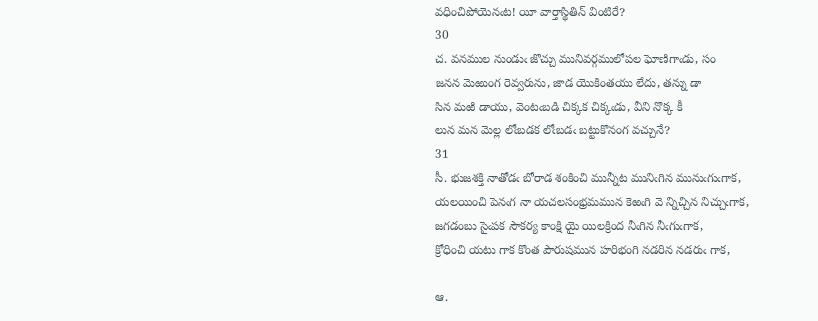వధించిపోయెనఁట! యీ వార్తాస్థితిన్‌ వింటిరే?
30
చ. వనముల నుండుఁ జొచ్చు మునివర్గములోపల ఘోణిగాఁడు, సం
జనన మెఱుంగ రెవ్వరును, జాడ యొకింతయు లేదు, తన్ను డా
సిన మఱి డాయు, వెంటఁబడి చిక్కక చిక్కఁడు, వీని నొక్క కీ
లున మన మెల్ల లోఁబడక లోఁబడఁ బట్టుకొనంగ వచ్చునే?
31
సీ. భుజశక్తి నాతోడఁ బోరాడ శంకించి మున్నీట మునిఁగిన మునుఁగుఁగాక,
యలయించి పెనఁగ నా యచలసంభ్రమమున కెఱఁగి వె న్నిచ్చిన నిచ్చుఁగాక,
జగడంబు సైఁపక సౌకర్య కాంక్షి యై యిలక్రింద నీఁగిన నీఁగుఁగాక,
క్రోధించి యటు గాక కొంత పౌరుషమున హరిభంగి నడరిన నడరుఁ గాక,

ఆ.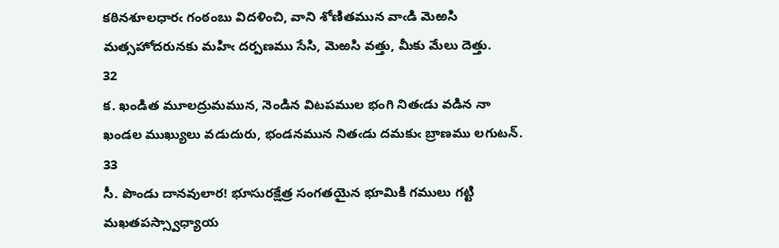కఠినశూలధారఁ గంఠంబు విదళించి, వాని శోణితమున వాఁడి మెఱసి
మత్సహోదరునకు మహిఁ దర్పణము సేసి, మెఱసి వత్తు, మీకు మేలు దెత్తు.
32
క. ఖండిత మూలద్రుమమున, నెండిన విటపముల భంగి నితఁడు వడిన నా
ఖండల ముఖ్యులు వడుదురు, భండనమున నితఁడు దమకుఁ బ్రాణము లగుటన్‌.
33
సీ. పొండు దానవులార! భూసురక్షేత్ర సంగతయైన భూమికి గములు గట్టి
మఖతపస్స్వాధ్యాయ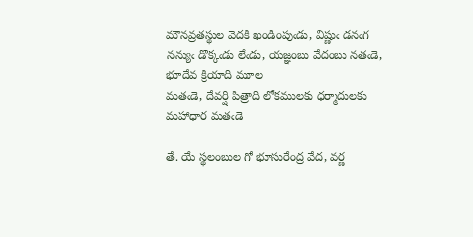మౌనవ్రతస్థుల వెదకి ఖండింపుఁడు, విష్ణుఁ డనఁగ
నన్యుఁ డొక్కఁడు లేఁడు, యజ్ఞంబు వేదంబు నతఁడె, భూదేవ క్రియాది మూల
మతఁడె, దేవర్షి పిత్రాది లోకములకు ధర్మాదులకు మహాధార మతఁడె

తే. యే స్థలంబుల గో భూసురేంద్ర వేద, వర్ణ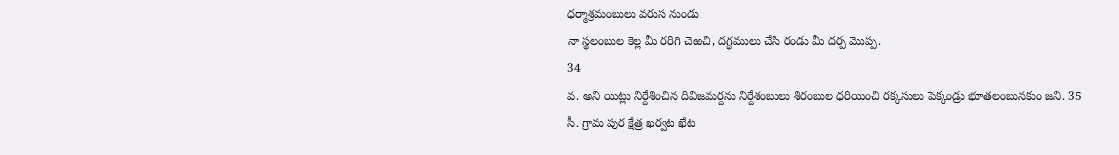ధర్మాశ్రమంబులు వరుస నుండు
నా స్థలంబుల కెల్ల మీ రరిగి చెఱచి, దగ్ధములు చేసి రండు మీ దర్ప మొప్ప.
34
వ. అని యిట్లు నిర్దేశించిన దివిజమర్దను నిర్దేశంబులు శిరంబుల ధరియించి రక్కసులు పెక్కండ్రు భూతలంబునకుం జని. 35
సీ. గ్రామ పుర క్షేత్ర ఖర్వట ఖేట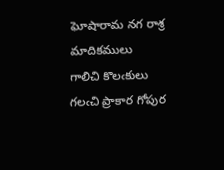ఘోషారామ నగ రాశ్ర మాదికములు
గాలిచి కొలఁకులు గలఁచి ప్రాకార గోపుర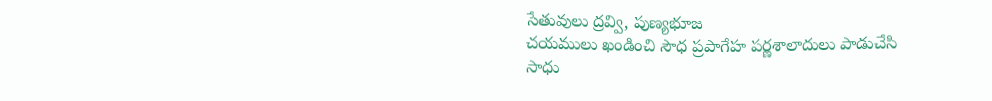సేతువులు ద్రవ్వి, పుణ్యభూజ
చయములు ఖండించి సౌధ ప్రపాగేహ పర్ణశాలాదులు పాడుచేసి
సాధు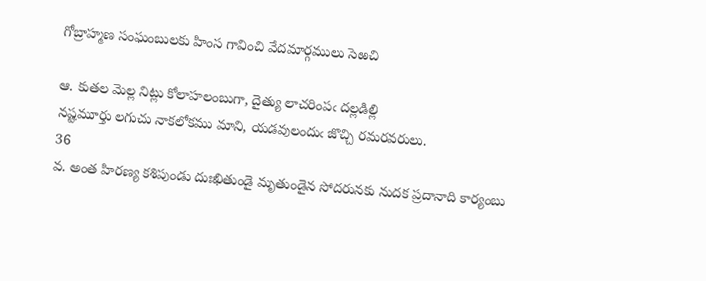గోబ్రాహ్మణ సంఘంబులకు హింస గావించి వేదమార్గములు సెఱచి

ఆ. కుతల మెల్ల నిట్లు కోలాహలంబుగా, దైత్యు లాచరింపఁ దల్లడిల్లి
నష్టమూర్తు లగుచు నాకలోకము మాని, యడవులందుఁ జొచ్చి రమరవరులు.
36
వ. అంత హిరణ్య కశిపుండు దుఃఖితుండై మృతుండైన సోదరునకు నుదక ప్రదానాది కార్యంబు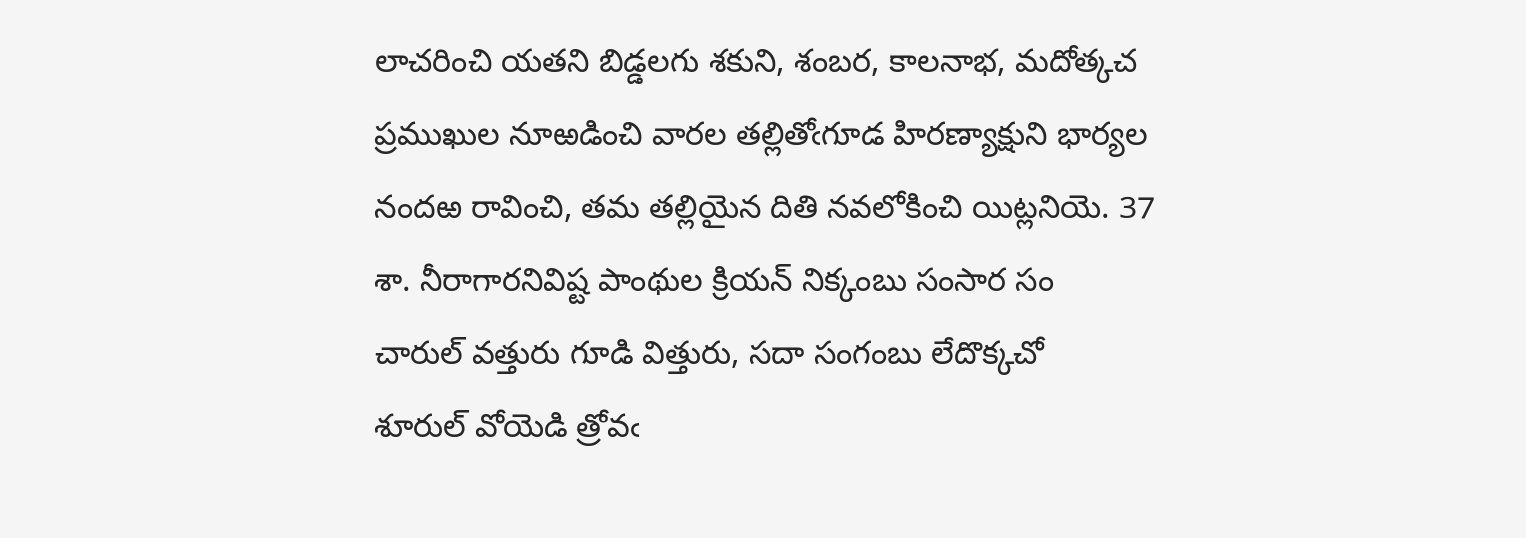లాచరించి యతని బిడ్డలగు శకుని, శంబర, కాలనాభ, మదోత్కచ ప్రముఖుల నూఱడించి వారల తల్లితోఁగూడ హిరణ్యాక్షుని భార్యల నందఱ రావించి, తమ తల్లియైన దితి నవలోకించి యిట్లనియె. 37
శా. నీరాగారనివిష్ట పాంథుల క్రియన్‌ నిక్కంబు సంసార సం
చారుల్‌ వత్తురు గూడి విత్తురు, సదా సంగంబు లేదొక్కచో
శూరుల్‌ వోయెడి త్రోవఁ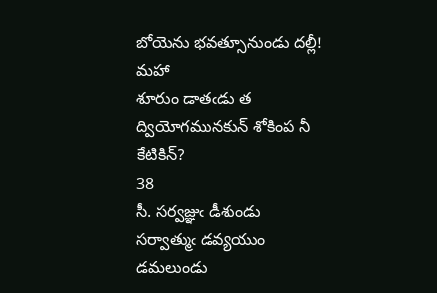బోయెను భవత్సూనుండు దల్లీ! మహా
శూరుం డాతఁడు త ద్వియోగమునకున్‌ శోకింప నీ కేటికిన్‌?
38
సీ. సర్వజ్ఞుఁ డీశుండు సర్వాత్ముఁ డవ్యయుం డమలుండు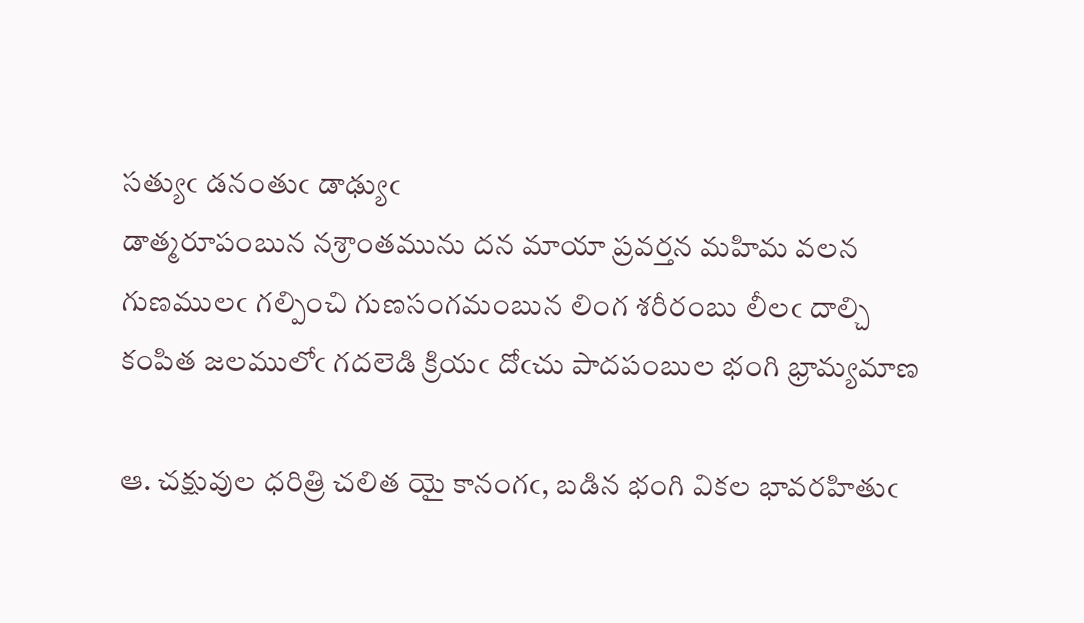సత్యుఁ డనంతుఁ డాఢ్యుఁ
డాత్మరూపంబున నశ్రాంతమును దన మాయా ప్రవర్తన మహిమ వలన
గుణములఁ గల్పించి గుణసంగమంబున లింగ శరీరంబు లీలఁ దాల్చి
కంపిత జలములోఁ గదలెడి క్రియఁ దోఁచు పాదపంబుల భంగి భ్రామ్యమాణ

ఆ. చక్షువుల ధరిత్రి చలిత యై కానంగఁ, బడిన భంగి వికల భావరహితుఁ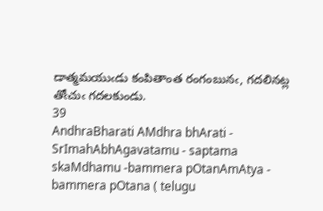డాత్మమయుఁడు కంపితాంత రంగంబునఁ, గదలినట్ల తోఁచుఁ గదలకుండు.
39
AndhraBharati AMdhra bhArati - SrImahAbhAgavatamu - saptama skaMdhamu -bammera pOtanAmAtya - bammera pOtana ( telugu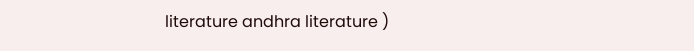literature andhra literature )